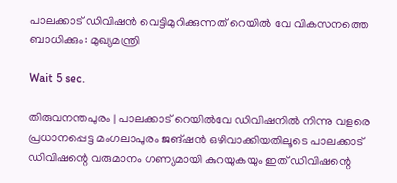പാലക്കാട് ഡിവിഷന്‍ വെട്ടിമുറിക്കുന്നത് റെയില്‍ വേ വികസനത്തെ ബാധിക്കും: മുഖ്യമന്ത്രി

Wait 5 sec.

തിരുവനന്തപുരം | പാലക്കാട് റെയില്‍വേ ഡിവിഷനില്‍ നിന്നു വളരെ പ്രധാനപ്പെട്ട മംഗലാപുരം ജങ്ഷന്‍ ഒഴിവാക്കിയതിലൂടെ പാലക്കാട് ഡിവിഷന്റെ വരുമാനം ഗണ്യമായി കുറയുകയും ഇത് ഡിവിഷന്റെ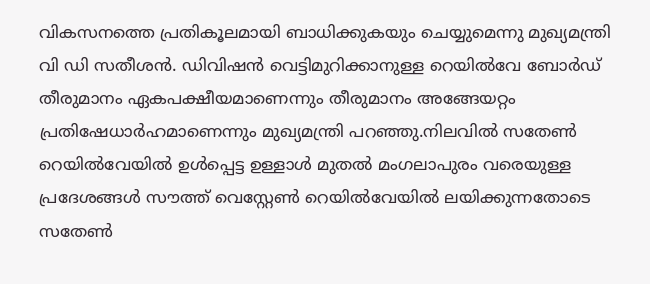വികസനത്തെ പ്രതികൂലമായി ബാധിക്കുകയും ചെയ്യുമെന്നു മുഖ്യമന്ത്രി വി ഡി സതീശന്‍. ഡിവിഷന്‍ വെട്ടിമുറിക്കാനുള്ള റെയില്‍വേ ബോര്‍ഡ് തീരുമാനം ഏകപക്ഷീയമാണെന്നും തീരുമാനം അങ്ങേയറ്റം പ്രതിഷേധാര്‍ഹമാണെന്നും മുഖ്യമന്ത്രി പറഞ്ഞു.നിലവില്‍ സതേണ്‍ റെയില്‍വേയില്‍ ഉള്‍പ്പെട്ട ഉള്ളാള്‍ മുതല്‍ മംഗലാപുരം വരെയുള്ള പ്രദേശങ്ങള്‍ സൗത്ത് വെസ്റ്റേണ്‍ റെയില്‍വേയില്‍ ലയിക്കുന്നതോടെ സതേണ്‍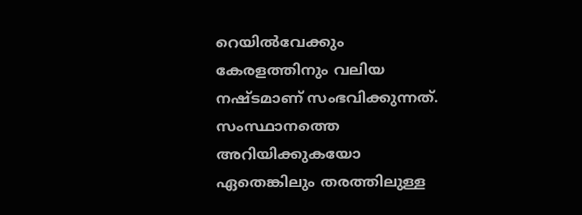റെയില്‍വേക്കും കേരളത്തിനും വലിയ നഷ്ടമാണ് സംഭവിക്കുന്നത്. സംസ്ഥാനത്തെ അറിയിക്കുകയോ ഏതെങ്കിലും തരത്തിലുള്ള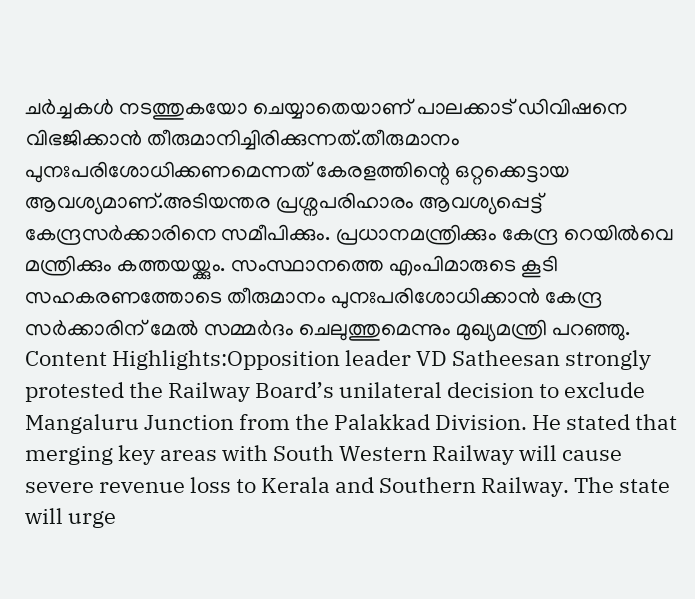ചര്‍ച്ചകള്‍ നടത്തുകയോ ചെയ്യാതെയാണ് പാലക്കാട് ഡിവിഷനെ വിഭജിക്കാന്‍ തീരുമാനിച്ചിരിക്കുന്നത്.തീരുമാനം പുനഃപരിശോധിക്കണമെന്നത് കേരളത്തിന്റെ ഒറ്റക്കെട്ടായ ആവശ്യമാണ്.അടിയന്തര പ്രശ്നപരിഹാരം ആവശ്യപ്പെട്ട് കേന്ദ്രസര്‍ക്കാരിനെ സമീപിക്കും. പ്രധാനമന്ത്രിക്കും കേന്ദ്ര റെയില്‍വെ മന്ത്രിക്കും കത്തയയ്ക്കും. സംസ്ഥാനത്തെ എംപിമാരുടെ കൂടി സഹകരണത്തോടെ തീരുമാനം പുനഃപരിശോധിക്കാന്‍ കേന്ദ്ര സര്‍ക്കാരിന് മേല്‍ സമ്മര്‍ദം ചെലുത്തുമെന്നും മുഖ്യമന്ത്രി പറഞ്ഞു. Content Highlights:Opposition leader VD Satheesan strongly protested the Railway Board’s unilateral decision to exclude Mangaluru Junction from the Palakkad Division. He stated that merging key areas with South Western Railway will cause severe revenue loss to Kerala and Southern Railway. The state will urge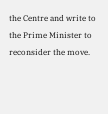the Centre and write to the Prime Minister to reconsider the move.